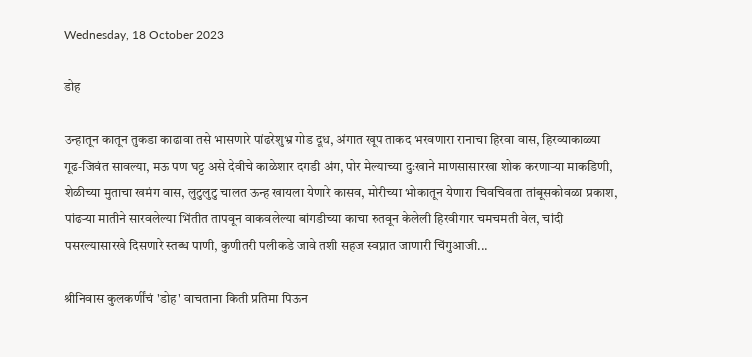Wednesday, 18 October 2023

डोह

उन्हातून कातून तुकडा काढावा तसे भासणारे पांढरेशुभ्र गोड दूध, अंगात खूप ताकद भरवणारा रानाचा हिरवा वास, हिरव्याकाळ्या गूढ-जिवंत सावल्या, मऊ पण घट्ट असे देवीचे काळेशार दगडी अंग, पोर मेल्याच्या दुःखाने माणसासारखा शोक करणाऱ्या माकडिणी, शेळीच्या मुताचा खमंग वास, लुटुलुटु चालत ऊन्ह खायला येणारे कासव, मोरीच्या भोकातून येणारा चिवचिवता तांबूसकोवळा प्रकाश, पांढऱ्या मातीने सारवलेल्या भिंतीत तापवून वाकवलेल्या बांगडीच्या काचा रुतवून केलेली हिरवीगार चमचमती वेल, चांदी पसरल्यासारखे दिसणारे स्तब्ध पाणी, कुणीतरी पलीकडे जावे तशी सहज स्वप्नात जाणारी चिंगुआजी...

श्रीनिवास कुलकर्णींचं 'डोह' वाचताना किती प्रतिमा पिऊन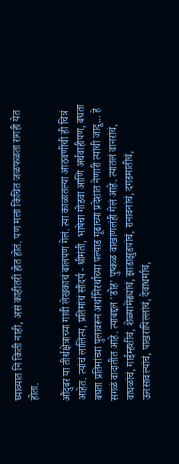घ्याव्यात नि किती नाही, असं काहीतरी होत होतं. पण मला किंचित जळफळता रागही येत होता.

औंदुबर या तीर्थक्षेत्राच्या गावी लेखकाचं बालपण गेलं. त्या काळातल्या आठवणींची ही चित्रं आहेत. त्यांचं लालित्य, प्रतिमांचं सौंदर्य - श्रीमंती, भाषेचा गोडवा आणि अर्थवाहीपण, बघता बघता प्रतिमांच्या पुलावरून अर्थानिरर्थाच्या पल्याड गूढाच्या प्रदेशात नेणारी त्यांची जादू... हे सगळं वादातीत आहे. त्याबद्दल 'डोह' पुष्कळ वाखाणलंही गेलं आहे. त्यातलं वानरांचं, वाघळांचं, गाईम्हशींचं, शेळ्यामेंढ्यांचं, झाडाझुडपांचं, रानावनांचं, दगडमातीचं, ऊनसावल्यांचं, पाखरापिल्लांचं, देवाधर्माचं,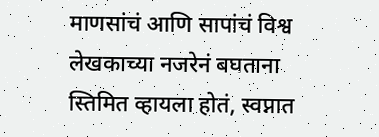माणसांचं आणि सापांचं विश्व लेखकाच्या नजरेनं बघताना स्तिमित व्हायला होतं, स्वप्नात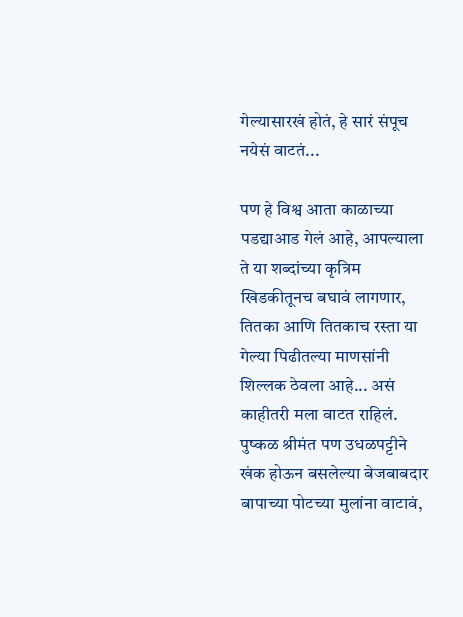गेल्यासारखं होतं, हे सारं संपूच नयेसं वाटतं...

पण हे विश्व आता काळाच्या पडद्याआड गेलं आहे, आपल्याला ते या शब्दांच्या कृत्रिम खिडकीतूनच बघावं लागणार, तितका आणि तितकाच रस्ता या गेल्या पिढीतल्या माणसांनी शिल्लक ठेवला आहे... असं काहीतरी मला वाटत राहिलं. पुष्कळ श्रीमंत पण उधळपट्टीने खंक होऊन बसलेल्या बेजबाबदार बापाच्या पोटच्या मुलांना वाटावं,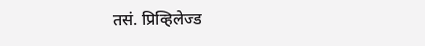तसं. प्रिव्हिलेज्ड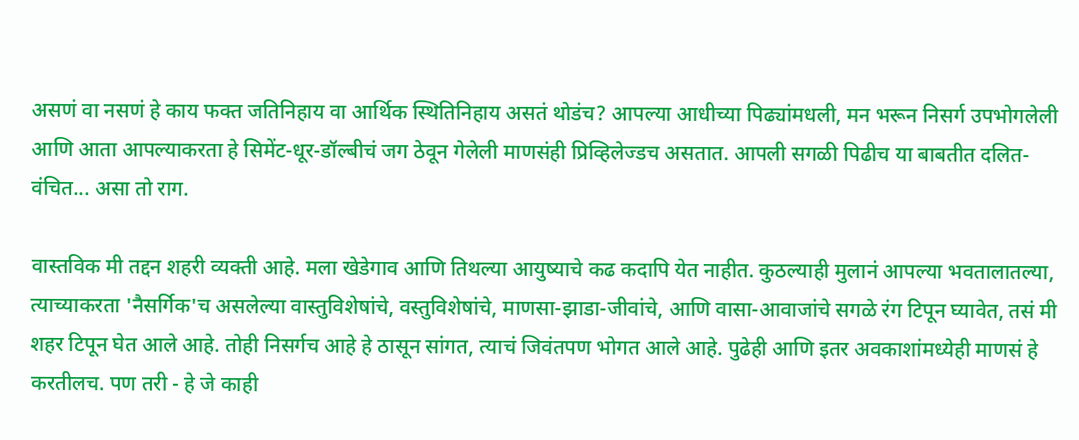असणं वा नसणं हे काय फक्त जतिनिहाय वा आर्थिक स्थितिनिहाय असतं थोडंच? आपल्या आधीच्या पिढ्यांमधली, मन भरून निसर्ग उपभोगलेली आणि आता आपल्याकरता हे सिमेंट-धूर-डॉल्बीचं जग ठेवून गेलेली माणसंही प्रिव्हिलेज्डच असतात. आपली सगळी पिढीच या बाबतीत दलित-वंचित... असा तो राग.

वास्तविक मी तद्दन शहरी व्यक्ती आहे. मला खेडेगाव आणि तिथल्या आयुष्याचे कढ कदापि येत नाहीत. कुठल्याही मुलानं आपल्या भवतालातल्या, त्याच्याकरता 'नैसर्गिक'च असलेल्या वास्तुविशेषांचे, वस्तुविशेषांचे, माणसा-झाडा-जीवांचे, आणि वासा-आवाजांचे सगळे रंग टिपून घ्यावेत, तसं मी शहर टिपून घेत आले आहे. तोही निसर्गच आहे हे ठासून सांगत, त्याचं जिवंतपण भोगत आले आहे. पुढेही आणि इतर अवकाशांमध्येही माणसं हे करतीलच. पण तरी - हे जे काही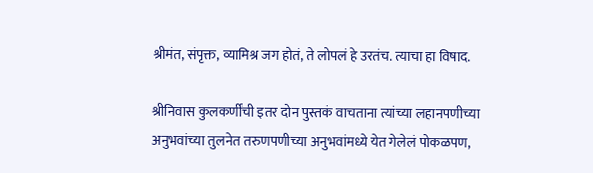श्रीमंत, संपृक्त, व्यामिश्र जग होतं, ते लोपलं हे उरतंच. त्याचा हा विषाद.

श्रीनिवास कुलकर्णींची इतर दोन पुस्तकं वाचताना त्यांच्या लहानपणीच्या अनुभवांच्या तुलनेत तरुणपणीच्या अनुभवांमध्ये येत गेलेलं पोकळपण,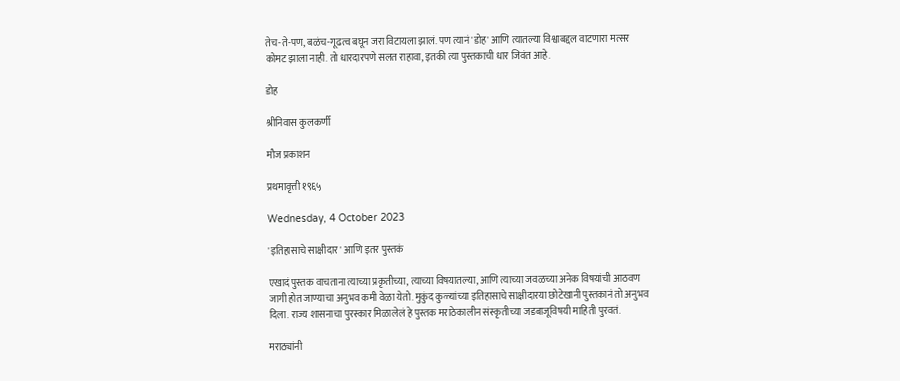तेच-ते-पण, बळंच-गूढत्व बघून जरा विटायला झालं. पण त्यानं 'डोह' आणि त्यातल्या विश्वाबद्दल वाटणारा मत्सर कोमट झाला नाही. तो धारदारपणे सलत राहावा, इतकी त्या पुस्तकाची धार जिवंत आहे.

डोह

श्रीनिवास कुलकर्णी

मौज प्रकाशन

प्रथमावृत्ती १९६५

Wednesday, 4 October 2023

'इतिहासाचे साक्षीदार' आणि इतर पुस्तकं

एखादं पुस्तक वाचताना त्याच्या प्रकृतीच्या, त्याच्या विषयातल्या, आणि त्याच्या जवळच्या अनेक विषयांची आठवण जागी होत जाण्याचा अनुभव कमी वेळा येतो. मुकुंद कुळ्यांच्या इतिहासाचे साक्षीदारया छोटेखानी पुस्तकानं तो अनुभव दिला. राज्य शासनाचा पुरस्कार मिळालेलं हे पुस्तक मराठेकालीन संस्कृतीच्या जडबाजूविषयी माहिती पुरवतं.

मराठ्यांनी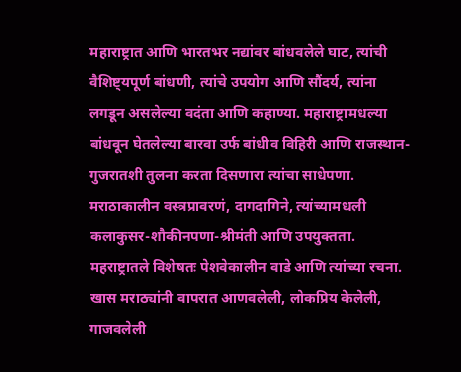महाराष्ट्रात आणि भारतभर नद्यांवर बांधवलेले घाट, त्यांची वैशिष्ट्यपूर्ण बांधणी, त्यांचे उपयोग आणि सौंदर्य, त्यांना लगडून असलेल्या वदंता आणि कहाण्या. महाराष्ट्रामधल्या बांधवून घेतलेल्या बारवा उर्फ बांधीव विहिरी आणि राजस्थान-गुजरातशी तुलना करता दिसणारा त्यांचा साधेपणा.  मराठाकालीन वस्त्रप्रावरणं, दागदागिने, त्यांच्यामधली कलाकुसर-शौकीनपणा-श्रीमंती आणि उपयुक्तता. महराष्ट्रातले विशेषतः पेशवेकालीन वाडे आणि त्यांच्या रचना. खास मराठ्यांनी वापरात आणवलेली, लोकप्रिय केलेली, गाजवलेली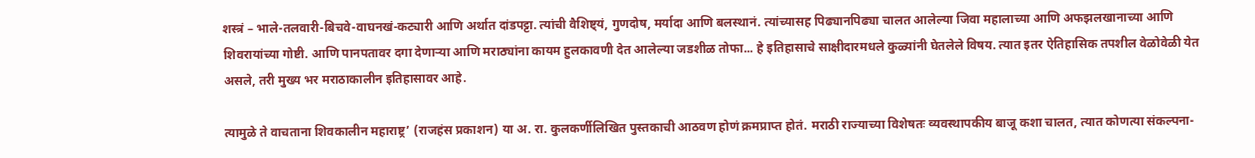शस्त्रं – भाले-तलवारी-बिचवे-वाघनखं-कट्यारी आणि अर्थात दांडपट्टा. त्यांची वैशिष्ट्यं, गुणदोष, मर्यादा आणि बलस्थानं. त्यांच्यासह पिढ्यानपिढ्या चालत आलेल्या जिवा महालाच्या आणि अफझलखानाच्या आणि शिवरायांच्या गोष्टी. आणि पानपतावर दगा देणार्‍या आणि मराठ्यांना कायम हुलकावणी देत आलेल्या जडशीळ तोफा... हे इतिहासाचे साक्षीदारमधले कुळ्यांनी घेतलेले विषय. त्यात इतर ऐतिहासिक तपशील वेळोवेळी येत असले, तरी मुख्य भर मराठाकालीन इतिहासावर आहे.

त्यामुळे ते वाचताना शिवकालीन महाराष्ट्र’ (राजहंस प्रकाशन) या अ. रा. कुलकर्णीलिखित पुस्तकाची आठवण होणं क्रमप्राप्त होतं. मराठी राज्याच्या विशेषतः व्यवस्थापकीय बाजू कशा चालत, त्यात कोणत्या संकल्पना-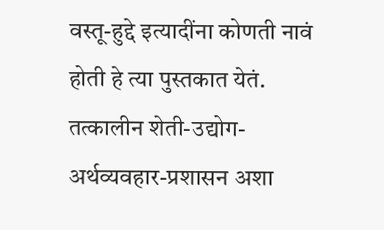वस्तू-हुद्दे इत्यादींना कोणती नावं होती हे त्या पुस्तकात येतं. तत्कालीन शेती-उद्योग-अर्थव्यवहार-प्रशासन अशा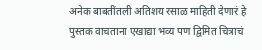अनेक बाबतींतली अतिशय रसाळ माहिती देणारं हे पुस्तक वाचताना एखाद्या भव्य पण द्विमित चित्राचं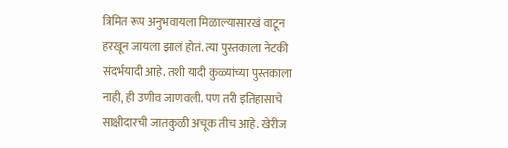त्रिमित रूप अनुभवायला मिळाल्यासारखं वाटून हरखून जायला झालं होतं. त्या पुस्तकाला नेटकी संदर्भयादी आहे. तशी यादी कुळ्यांच्या पुस्तकाला नाही, ही उणीव जाणवली. पण तरी इतिहासाचे साक्षीदारची जातकुळी अचूक तीच आहे. खेरीज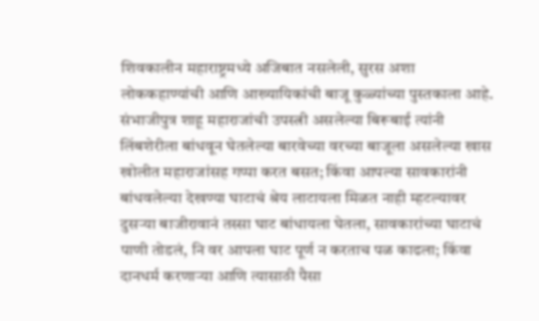शिवकालीन महाराष्ट्रमध्ये अजिबात नसलेली, सुरस अशा लोककहाण्यांची आणि आख्यायिकांची बाजू कुळ्यांच्या पुस्तकाला आहे. संभाजीपुत्र शाहू महाराजांची उपस्त्री असलेल्या बिरूबाई त्यांनी लिंबशेरीला बांधवून घेतलेल्या बारवेच्या वरच्या बाजूला असलेल्या खास खोलीत महाराजांसह गप्पा करत बसत; किंवा आपल्या सावकारांनी बांधवलेल्या देखण्या घाटाचं श्रेय लाटायला मिळत नाही म्हटल्यावर दुसर्‍या बाजीरावानं तस्सा घाट बांधायला घेतला, सावकारांच्या घाटाचं पाणी तोडलं, नि वर आपला घाट पूर्ण न करताच पळ काढला; किंवा दानधर्म करणार्‍या आणि त्यासाठी पैसा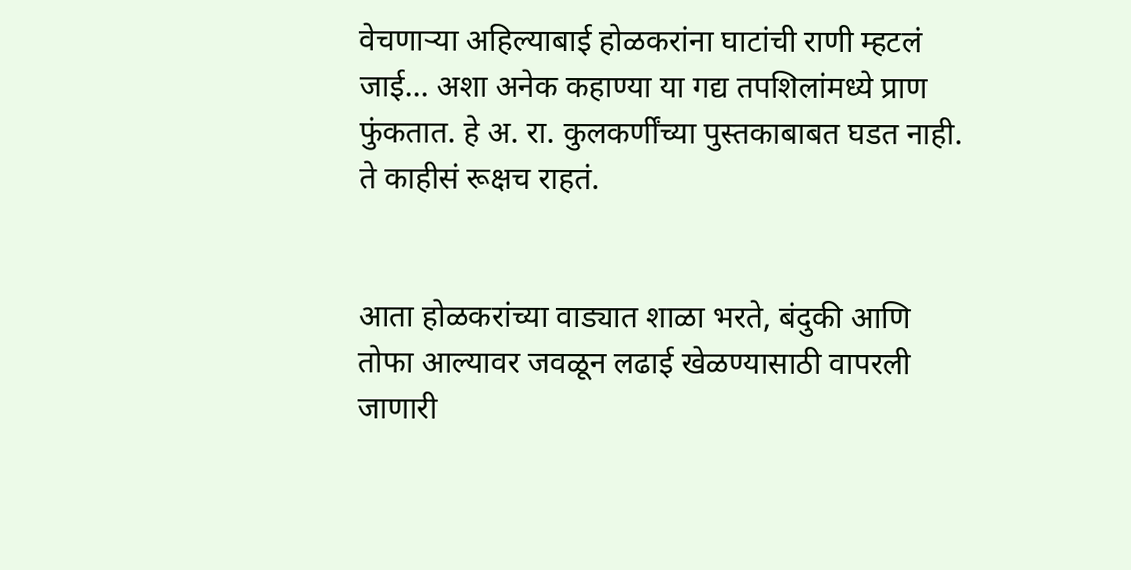वेचणार्‍या अहिल्याबाई होळकरांना घाटांची राणी म्हटलं जाई... अशा अनेक कहाण्या या गद्य तपशिलांमध्ये प्राण फुंकतात. हे अ. रा. कुलकर्णींच्या पुस्तकाबाबत घडत नाही. ते काहीसं रूक्षच राहतं.


आता होळकरांच्या वाड्यात शाळा भरते, बंदुकी आणि तोफा आल्यावर जवळून लढाई खेळण्यासाठी वापरली जाणारी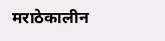मराठेकालीन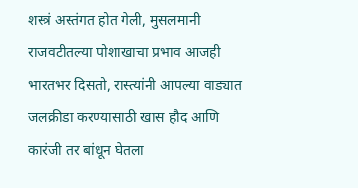शस्त्रं अस्तंगत होत गेली, मुसलमानी राजवटीतल्या पोशाखाचा प्रभाव आजही भारतभर दिसतो, रास्त्यांनी आपल्या वाड्यात जलक्रीडा करण्यासाठी खास हौद आणि कारंजी तर बांधून घेतला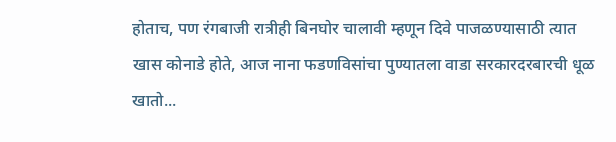होताच, पण रंगबाजी रात्रीही बिनघोर चालावी म्हणून दिवे पाजळण्यासाठी त्यात खास कोनाडे होते, आज नाना फडणविसांचा पुण्यातला वाडा सरकारदरबारची धूळ खातो...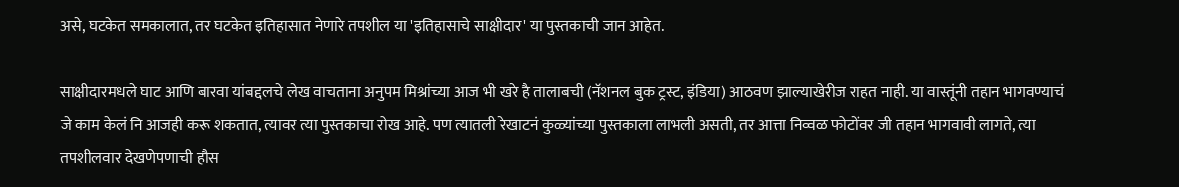असे, घटकेत समकालात, तर घटकेत इतिहासात नेणारे तपशील या 'इतिहासाचे साक्षीदार' या पुस्तकाची जान आहेत.

साक्षीदारमधले घाट आणि बारवा यांबद्दलचे लेख वाचताना अनुपम मिश्रांच्या आज भी खरे है तालाबची (नॅशनल बुक ट्रस्ट, इंडिया) आठवण झाल्याखेरीज राहत नाही. या वास्तूंनी तहान भागवण्याचं जे काम केलं नि आजही करू शकतात, त्यावर त्या पुस्तकाचा रोख आहे. पण त्यातली रेखाटनं कुळ्यांच्या पुस्तकाला लाभली असती, तर आत्ता निव्वळ फोटोंवर जी तहान भागवावी लागते, त्या तपशीलवार देखणेपणाची हौस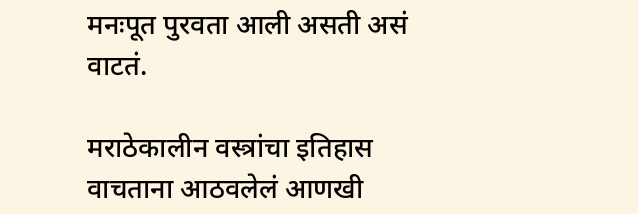मनःपूत पुरवता आली असती असं वाटतं.

मराठेकालीन वस्त्रांचा इतिहास वाचताना आठवलेलं आणखी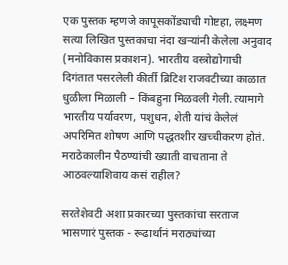एक पुस्तक म्हणजे कापूसकोंड्याची गोष्टहा, लक्ष्मण सत्या लिखित पुस्तकाचा नंदा खर्‍यांनी केलेला अनुवाद (मनोविकास प्रकाशन). भारतीय वस्त्रोद्योगाची दिगंतात पसरलेली कीर्ती ब्रिटिश राजवटीच्या काळात धुळीला मिळाली – किंबहुना मिळवली गेली. त्यामागे भारतीय पर्यावरण, पशुधन, शेती यांचं केलेलं अपरिमित शोषण आणि पद्धतशीर खच्चीकरण होतं. मराठेकालीन पैठण्यांची ख्याती वाचताना ते आठवल्याशिवाय कसं राहील?

सरतेशेवटी अशा प्रकारच्या पुस्तकांचा सरताज भासणारं पुस्तक - रूढार्थानं मराठ्यांच्या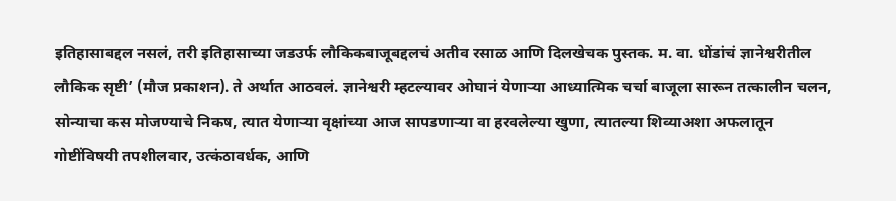इतिहासाबद्दल नसलं, तरी इतिहासाच्या जडउर्फ लौकिकबाजूबद्दलचं अतीव रसाळ आणि दिलखेचक पुस्तक. म. वा. धोंडांचं ज्ञानेश्वरीतील लौकिक सृष्टी’ (मौज प्रकाशन). ते अर्थात आठवलं. ज्ञानेश्वरी म्हटल्यावर ओघानं येणार्‍या आध्यात्मिक चर्चा बाजूला सारून तत्कालीन चलन, सोन्याचा कस मोजण्याचे निकष, त्यात येणार्‍या वृक्षांच्या आज सापडणार्‍या वा हरवलेल्या खुणा, त्यातल्या शिव्याअशा अफलातून गोष्टींविषयी तपशीलवार, उत्कंठावर्धक, आणि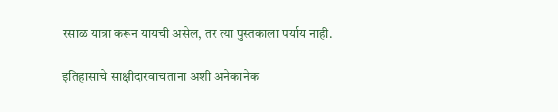रसाळ यात्रा करून यायची असेल, तर त्या पुस्तकाला पर्याय नाही.

इतिहासाचे साक्षीदारवाचताना अशी अनेकानेक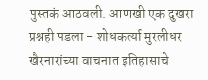पुस्तकं आठवली. आणखी एक दुखरा प्रश्नही पडला - शोधकर्त्या मुरलीधर खैरनारांच्या वाचनात इतिहासाचे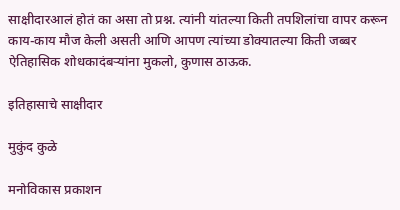साक्षीदारआलं होतं का असा तो प्रश्न. त्यांनी यांतल्या किती तपशिलांचा वापर करून काय-काय मौज केली असती आणि आपण त्यांच्या डोक्यातल्या किती जब्बर ऐतिहासिक शोधकादंबर्‍यांना मुकलो, कुणास ठाऊक.

इतिहासाचे साक्षीदार

मुकुंद कुळे

मनोविकास प्रकाशन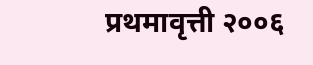प्रथमावृत्ती २००६